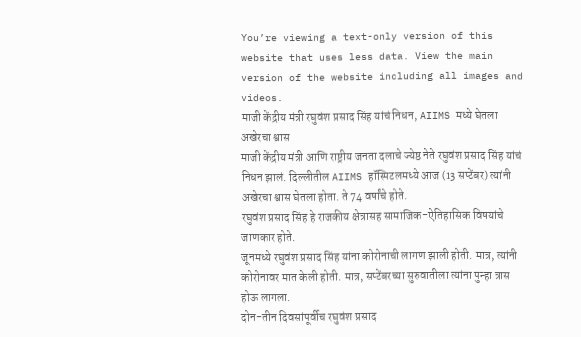You’re viewing a text-only version of this website that uses less data. View the main version of the website including all images and videos.
माजी केंद्रीय मंत्री रघुवंश प्रसाद सिंह यांचं निधन, AIIMS मध्ये घेतला अखेरचा श्वास
माजी केंद्रीय मंत्री आणि राष्ट्रीय जनता दलाचे ज्येष्ठ नेते रघुवंश प्रसाद सिंह यांचं निधन झालं. दिल्लीतील AIIMS हॉस्पिटलमध्ये आज (13 सप्टेंबर) त्यांनी अखेरचा श्वास घेतला होता. ते 74 वर्षांचे होते.
रघुवंश प्रसाद सिंह हे राजकीय क्षेत्रासह सामाजिक-ऐतिहासिक विषयांचे जाणकार होते.
जूनमध्ये रघुवंश प्रसाद सिंह यांना कोरोनाची लागण झाली होती. मात्र, त्यांनी कोरोनावर मात केली होती. मात्र, सप्टेंबरच्या सुरुवातीला त्यांना पुन्हा त्रास होऊ लागला.
दोन-तीन दिवसांपूर्वीच रघुवंश प्रसाद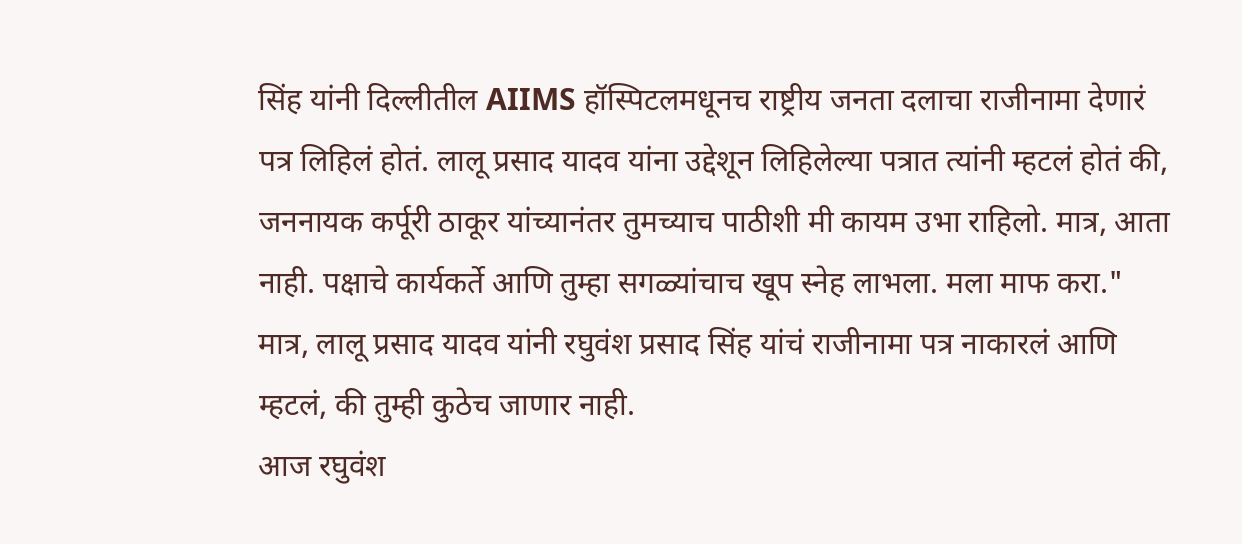सिंह यांनी दिल्लीतील AIIMS हॉस्पिटलमधूनच राष्ट्रीय जनता दलाचा राजीनामा देणारं पत्र लिहिलं होतं. लालू प्रसाद यादव यांना उद्देशून लिहिलेल्या पत्रात त्यांनी म्हटलं होतं की, जननायक कर्पूरी ठाकूर यांच्यानंतर तुमच्याच पाठीशी मी कायम उभा राहिलो. मात्र, आता नाही. पक्षाचे कार्यकर्ते आणि तुम्हा सगळ्यांचाच खूप स्नेह लाभला. मला माफ करा."
मात्र, लालू प्रसाद यादव यांनी रघुवंश प्रसाद सिंह यांचं राजीनामा पत्र नाकारलं आणि म्हटलं, की तुम्ही कुठेच जाणार नाही.
आज रघुवंश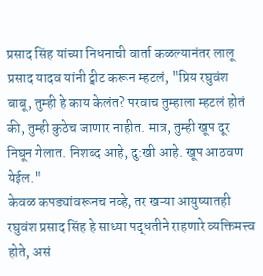प्रसाद सिंह यांच्या निधनाची वार्ता कळल्यानंतर लालू प्रसाद यादव यांनी ट्वीट करून म्हटलं, "प्रिय रघुवंश बाबू, तुम्ही हे काय केलंत? परवाच तुम्हाला म्हटलं होतं की, तुम्ही कुठेच जाणार नाहीत. मात्र, तुम्ही खूप दूर निघून गेलात. निशब्द आहे, दु:खी आहे. खूप आठवण येईल."
केवळ कपड्यांवरूनच नव्हे, तर खऱ्या आयुष्यातही रघुवंश प्रसाद सिंह हे साध्या पद्धतीने राहणारे व्यक्तिमत्त्व होते, असं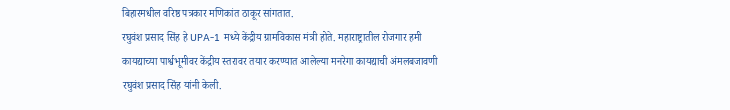बिहारमधील वरिष्ठ पत्रकार मणिकांत ठाकूर सांगतात.
रघुवंश प्रसाद सिंह हे UPA-1 मध्ये केंद्रीय ग्रामविकास मंत्री होते. महाराष्ट्रातील रोजगार हमी कायद्याच्या पार्श्वभूमीवर केंद्रीय स्तरावर तयार करण्यात आलेल्या मनरेगा कायद्याची अंमलबजावणी रघुवंश प्रसाद सिंह यांनी केली.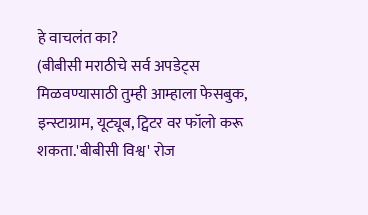हे वाचलंत का?
(बीबीसी मराठीचे सर्व अपडेट्स मिळवण्यासाठी तुम्ही आम्हाला फेसबुक, इन्स्टाग्राम, यूट्यूब, ट्विटर वर फॉलो करू शकता.'बीबीसी विश्व' रोज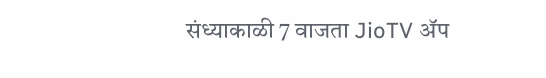संध्याकाळी 7 वाजता JioTV ॲप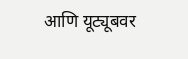आणि यूट्यूबवर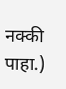नक्की पाहा.)